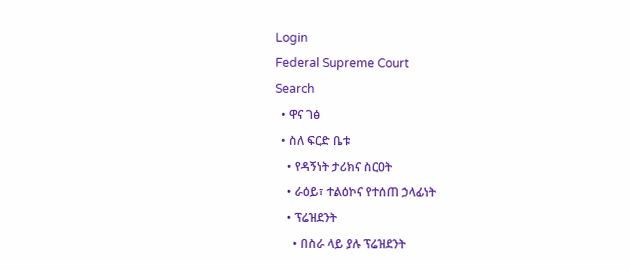Login
Federal Supreme Court
Search
  • ዋና ገፅ
  • ስለ ፍርድ ቤቱ
    • የዳኝነት ታሪክና ስርዐት
    • ራዕይ፣ ተልዕኮና የተሰጠ ኃላፊነት
    • ፕሬዝደንት
      • በስራ ላይ ያሉ ፕሬዝደንት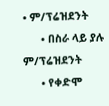• ም/ፕሬዝደንት
      • በስራ ላይ ያሉ ም/ፕሬዝደንት
      • የቀድሞ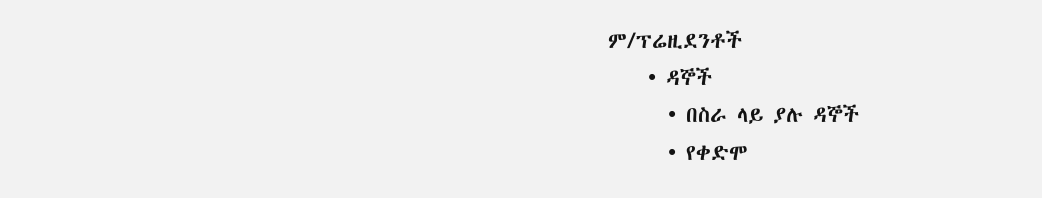ም/ፕሬዚደንቶች
    • ዳኞች
      • በስራ ላይ ያሉ ዳኞች
      • የቀድሞ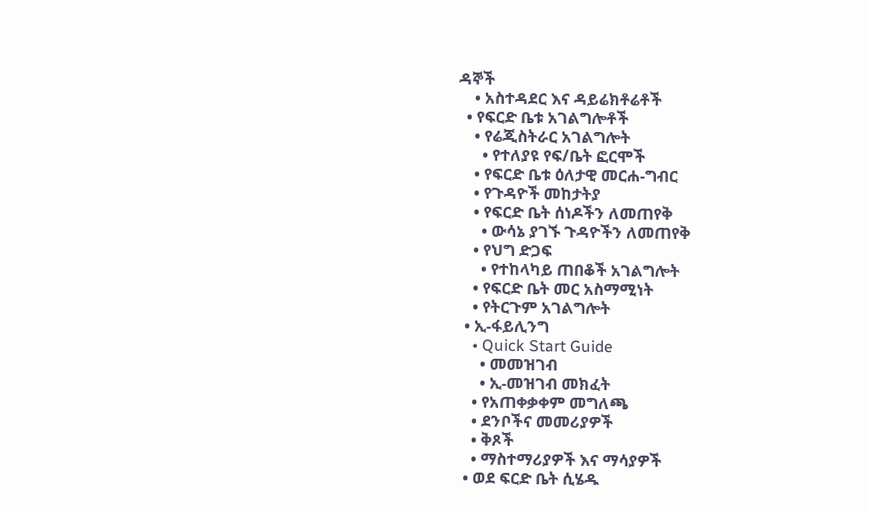ዳኞች
    • አስተዳደር እና ዳይሬክቶሬቶች
  • የፍርድ ቤቱ አገልግሎቶች
    • የሬጂስትራር አገልግሎት
      • የተለያዩ የፍ/ቤት ፎርሞች
    • የፍርድ ቤቱ ዕለታዊ መርሐ-ግብር
    • የጉዳዮች መከታትያ
    • የፍርድ ቤት ሰነዶችን ለመጠየቅ
      • ውሳኔ ያገኙ ጉዳዮችን ለመጠየቅ
    • የህግ ድጋፍ
      • የተከላካይ ጠበቆች አገልግሎት
    • የፍርድ ቤት መር አስማሚነት
    • የትርጉም አገልግሎት
  • ኢ-ፋይሊንግ
    • Quick Start Guide
      • መመዝገብ
      • ኢ-መዝገብ መክፈት
    • የአጠቀቃቀም መግለጫ
    • ደንቦችና መመሪያዎች
    • ቅጾች
    • ማስተማሪያዎች እና ማሳያዎች
  • ወደ ፍርድ ቤት ሲሄዱ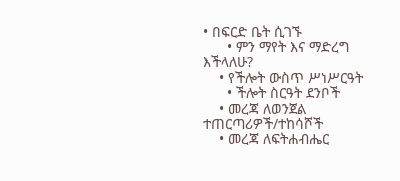• በፍርድ ቤት ሲገኙ
      • ምን ማየት እና ማድረግ እችላለሁ?
    • የችሎት ውስጥ ሥነሥርዓት
      • ችሎት ስርዓት ደንቦች
    • መረጃ ለወንጀል ተጠርጣሪዎች/ተከሳሾች
    • መረጃ ለፍትሐብሔር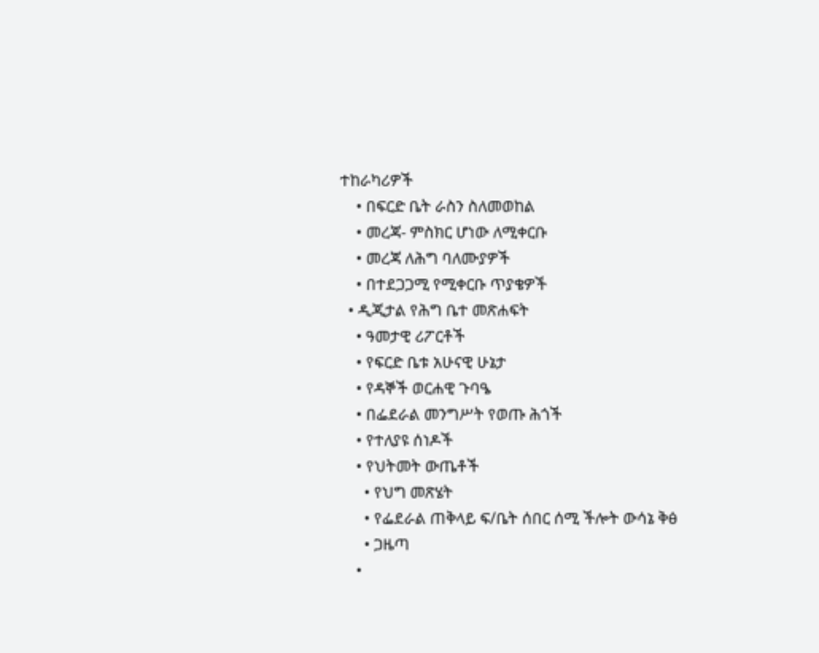ተከራካሪዎች
    • በፍርድ ቤት ራስን ስለመወከል
    • መረጃ- ምስክር ሆነው ለሚቀርቡ
    • መረጃ ለሕግ ባለሙያዎች
    • በተደጋጋሚ የሚቀርቡ ጥያቄዎች
  • ዲጂታል የሕግ ቤተ መጽሐፍት
    • ዓመታዊ ሪፖርቶች
    • የፍርድ ቤቱ አሁናዊ ሁኔታ
    • የዳኞች ወርሐዊ ጉባዔ
    • በፌደራል መንግሥት የወጡ ሕጎች
    • የተለያዩ ሰነዶች
    • የህትመት ውጤቶች
      • የህግ መጽሄት
      • የፌደራል ጠቅላይ ፍ/ቤት ሰበር ሰሚ ችሎት ውሳኔ ቅፅ
      • ጋዜጣ
    •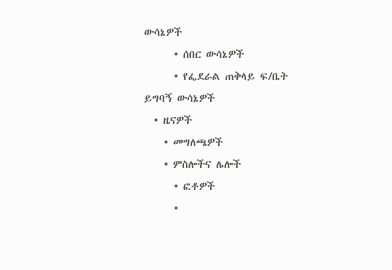ውሳኔዎች
      • ሰበር ውሳኔዎች
      • የፌደራል ጠቅላይ ፍ/ቤት ይግባኝ ውሳኔዎች
  • ዜናዎች
    • መግለጫዎች
    • ምስሎችና ሌሎች
      • ፎቶዎች
      •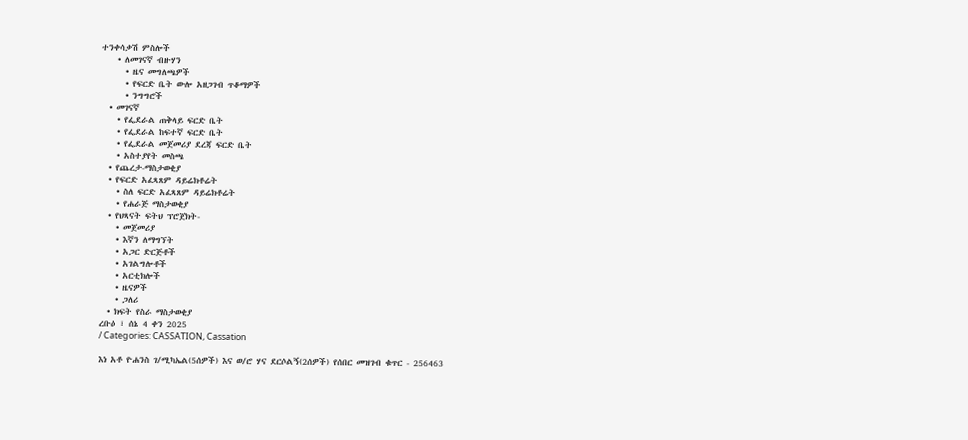ተንቀሳቃሽ ምስሎች
    • ለመገናኛ ብዙሃን
      • ዜና መግለጫዎች
      • የፍርድ ቤት ውሎ አዘጋገብ ጥቆማዎች
      • ንግግሮች
  • መገናኛ
    • የፌደራል ጠቅላይ ፍርድ ቤት
    • የፌደራል ከፍተኛ ፍርድ ቤት
    • የፌደራል መጀመሪያ ደረጃ ፍርድ ቤት
    • አስተያየት መስጫ
  • የጨረታ-ማስታወቂያ
  • የፍርድ አፈጻጸም ዳይሬክቶሬት
    • ስለ ፍርድ አፈጻጸም ዳይሬክቶሬት
    • የሐራጅ ማስታወቂያ
  • የህጻናት ፍትህ ፕሮጀክት-
    • መጀመሪያ
    • እኛን ለማግኘት
    • አጋር ድርጅቶች
    • አገልግሎቶች
    • አርቲክሎች
    • ዜናዎች
    • ጋለሪ
  • ክፍት የስራ ማስታወቂያ
ረቡዕ ፣ ሰኔ 4 ቀን 2025
/ Categories: CASSATION, Cassation

እነ አቶ ዮሐንስ ገ/ሚካኤል(5ሰዎች) እና ወ/ሮ ሃና ደርሶልኝ(2ሰዎች) የሰበር መዝገብ ቁጥር - 256463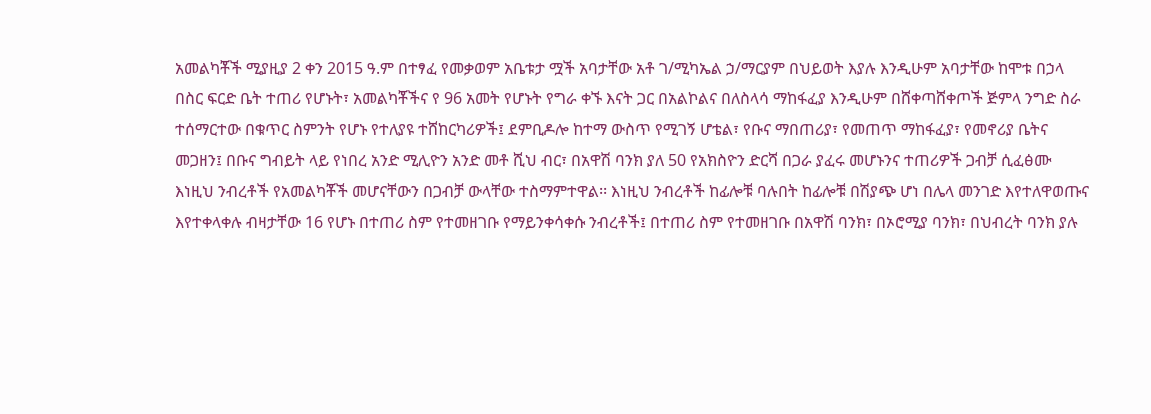አመልካቾች ሚያዚያ 2 ቀን 2015 ዓ.ም በተፃፈ የመቃወም አቤቱታ ሟች አባታቸው አቶ ገ/ሚካኤል ኃ/ማርያም በህይወት እያሉ እንዲሁም አባታቸው ከሞቱ በኃላ በስር ፍርድ ቤት ተጠሪ የሆኑት፣ አመልካቾችና የ 96 አመት የሆኑት የግራ ቀኙ እናት ጋር በአልኮልና በለስላሳ ማከፋፈያ እንዲሁም በሸቀጣሸቀጦች ጅምላ ንግድ ስራ ተሰማርተው በቁጥር ስምንት የሆኑ የተለያዩ ተሸከርካሪዎች፤ ደምቢዶሎ ከተማ ውስጥ የሚገኝ ሆቴል፣ የቡና ማበጠሪያ፣ የመጠጥ ማከፋፈያ፣ የመኖሪያ ቤትና መጋዘን፤ በቡና ግብይት ላይ የነበረ አንድ ሚሊዮን አንድ መቶ ሺህ ብር፣ በአዋሽ ባንክ ያለ 50 የአክስዮን ድርሻ በጋራ ያፈሩ መሆኑንና ተጠሪዎች ጋብቻ ሲፈፅሙ እነዚህ ንብረቶች የአመልካቾች መሆናቸውን በጋብቻ ውላቸው ተስማምተዋል፡፡ እነዚህ ንብረቶች ከፊሎቹ ባሉበት ከፊሎቹ በሽያጭ ሆነ በሌላ መንገድ እየተለዋወጡና እየተቀላቀሉ ብዛታቸው 16 የሆኑ በተጠሪ ስም የተመዘገቡ የማይንቀሳቀሱ ንብረቶች፤ በተጠሪ ስም የተመዘገቡ በአዋሽ ባንክ፣ በኦሮሚያ ባንክ፣ በህብረት ባንክ ያሉ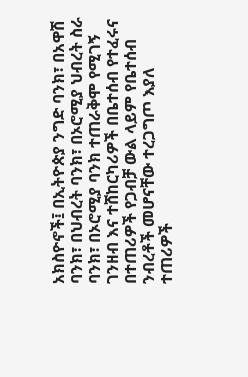አክስዮኖች፤ በኢትዮጵያ ንግድ ባንክ፣ በአዋሽ ባንክ፣ በህብረት ባንክ፣ በኦሮሚያ ህብረት ስራ ባንክ፣ በኦሮሚያ ባንክ ተጠራቅሞ የሚገኝ ገንዘብ እና ተሸከርካሪዎች በቤተሰብ የተፈሩና በተጠሪዎች የጋብቻ ውል ላይም የቤተሰብ ንብረቶች መሆናቸው ተረጋግጦ እያለ ተጠሪዎች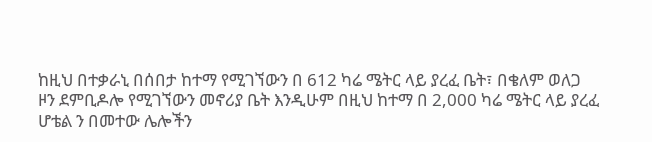ከዚህ በተቃራኒ በሰበታ ከተማ የሚገኘውን በ 612 ካሬ ሜትር ላይ ያረፈ ቤት፣ በቄለም ወለጋ ዞን ደምቢዶሎ የሚገኘውን መኖሪያ ቤት እንዲሁም በዚህ ከተማ በ 2,000 ካሬ ሜትር ላይ ያረፈ ሆቴል ን በመተው ሌሎችን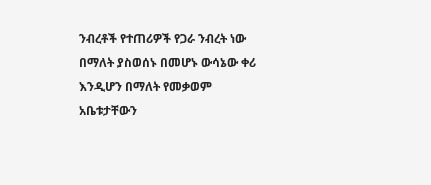ንብረቶች የተጠሪዎች የጋራ ንብረት ነው በማለት ያስወሰኑ በመሆኑ ውሳኔው ቀሪ እንዲሆን በማለት የመቃወም አቤቱታቸውን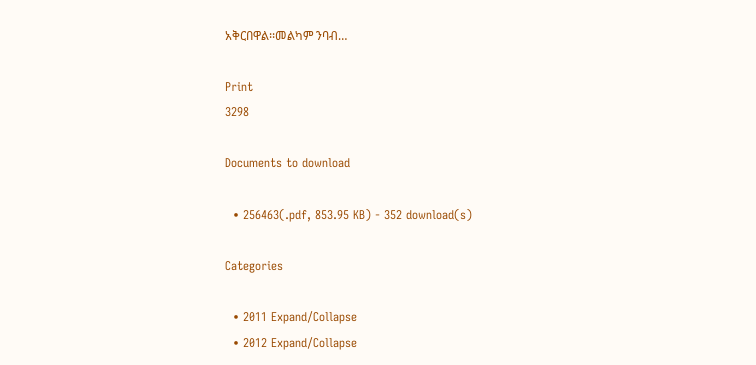አቅርበዋል፡፡መልካም ንባብ…

Print
3298

Documents to download

  • 256463(.pdf, 853.95 KB) - 352 download(s)

Categories

  • 2011 Expand/Collapse
  • 2012 Expand/Collapse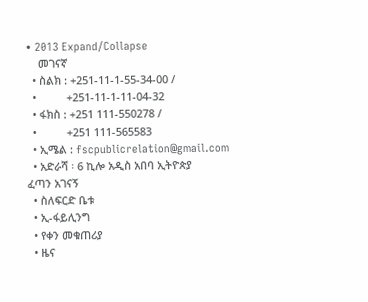• 2013 Expand/Collapse
    መገናኛ
  • ስልክ : +251-11-1-55-34-00 /
  •          +251-11-1-11-04-32
  • ፋክስ : +251 111-550278 /
  •          +251 111-565583
  • ኢሜል : fscpublicrelation@gmail.com
  • አድራሻ ፡ 6 ኪሎ አዲስ አበባ ኢትዮጵያ
ፈጣን አገናኝ
  • ስለፍርድ ቤቱ
  • ኢ-ፋይሊንግ
  • የቀን መቁጠሪያ
  • ዜና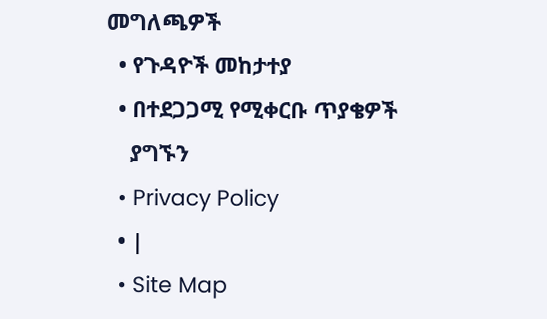መግለጫዎች
  • የጉዳዮች መከታተያ
  • በተደጋጋሚ የሚቀርቡ ጥያቄዎች
    ያግኙን
  • Privacy Policy
  • |
  • Site Map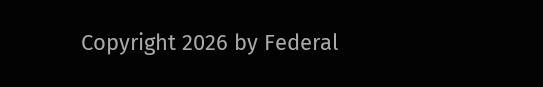Copyright 2026 by Federal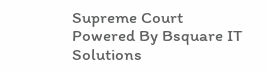Supreme Court
Powered By Bsquare IT Solutions